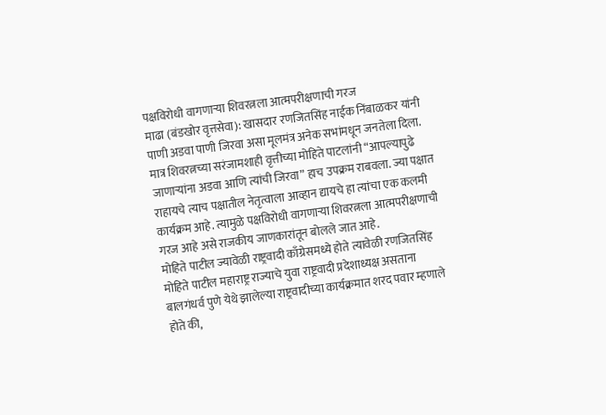पक्षविरोधी वागणाऱ्या शिवरत्नला आत्मपरीक्षणाची गरज
माढा (बंडखोर वृत्तसेवा): खासदार रणजितसिंह नाईक निंबाळकर यांनी पाणी अडवा पाणी जिरवा असा मूलमंत्र अनेक सभांमधून जनतेला दिला. मात्र शिवरत्नच्या सरंजामशाही वृत्तीच्या मोहिते पाटलांनी “आपल्यापुढे जाणाऱ्यांना अडवा आणि त्यांची जिरवा” हाच उपक्रम राबवला. ज्या पक्षात राहायचे त्याच पक्षातील नेतृत्वाला आव्हान द्यायचे हा त्यांचा एक कलमी कार्यक्रम आहे. त्यामुळे पक्षविरोधी वागणाऱ्या शिवरत्नला आत्मपरीक्षणाची गरज आहे असे राजकीय जाणकारांतून बोलले जात आहे.
मोहिते पाटील ज्यावेळी राष्ट्रवादी काँग्रेसमध्ये होते त्यावेळी रणजितसिंह मोहिते पाटील महाराष्ट्र राज्याचे युवा राष्ट्रवादी प्रदेशाध्यक्ष असताना बालगंधर्व पुणे येथे झालेल्या राष्ट्रवादीच्या कार्यक्रमात शरद पवार म्हणाले होते की,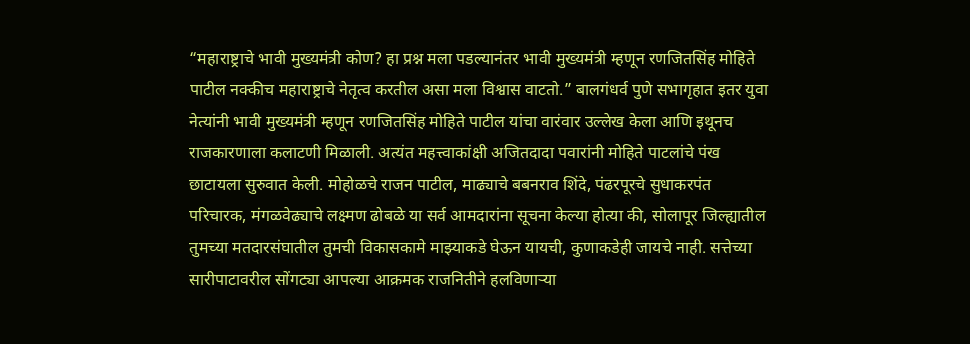“महाराष्ट्राचे भावी मुख्यमंत्री कोण? हा प्रश्न मला पडल्यानंतर भावी मुख्यमंत्री म्हणून रणजितसिंह मोहिते पाटील नक्कीच महाराष्ट्राचे नेतृत्व करतील असा मला विश्वास वाटतो.” बालगंधर्व पुणे सभागृहात इतर युवा नेत्यांनी भावी मुख्यमंत्री म्हणून रणजितसिंह मोहिते पाटील यांचा वारंवार उल्लेख केला आणि इथूनच राजकारणाला कलाटणी मिळाली. अत्यंत महत्त्वाकांक्षी अजितदादा पवारांनी मोहिते पाटलांचे पंख छाटायला सुरुवात केली. मोहोळचे राजन पाटील, माढ्याचे बबनराव शिंदे, पंढरपूरचे सुधाकरपंत परिचारक, मंगळवेढ्याचे लक्ष्मण ढोबळे या सर्व आमदारांना सूचना केल्या होत्या की, सोलापूर जिल्ह्यातील तुमच्या मतदारसंघातील तुमची विकासकामे माझ्याकडे घेऊन यायची, कुणाकडेही जायचे नाही. सत्तेच्या सारीपाटावरील सोंगट्या आपल्या आक्रमक राजनितीने हलविणाऱ्या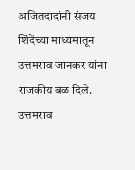अजितदादांनी संजय शिंदेंच्या माध्यमातून उत्तमराव जानकर यांना राजकीय बळ दिले. उत्तमराव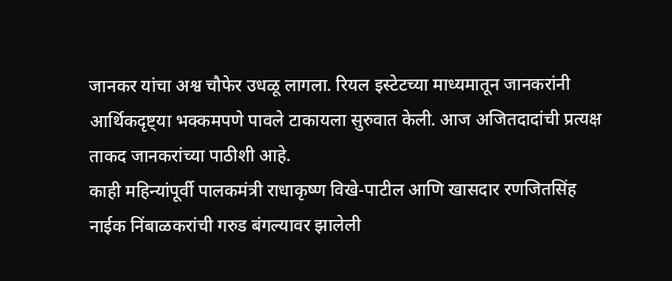जानकर यांचा अश्व चौफेर उधळू लागला. रियल इस्टेटच्या माध्यमातून जानकरांनी आर्थिकदृष्ट्या भक्कमपणे पावले टाकायला सुरुवात केली. आज अजितदादांची प्रत्यक्ष ताकद जानकरांच्या पाठीशी आहे.
काही महिन्यांपूर्वी पालकमंत्री राधाकृष्ण विखे-पाटील आणि खासदार रणजितसिंह नाईक निंबाळकरांची गरुड बंगल्यावर झालेली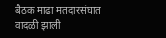बैठक माढा मतदारसंघात वादळी झाली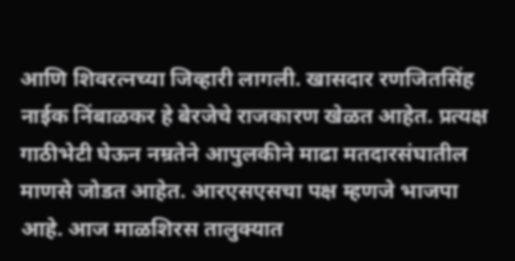आणि शिवरत्नच्या जिव्हारी लागली. खासदार रणजितसिंह नाईक निंबाळकर हे बेरजेचे राजकारण खेळत आहेत. प्रत्यक्ष गाठीभेटी घेऊन नम्रतेने आपुलकीने माढा मतदारसंघातील माणसे जोडत आहेत. आरएसएसचा पक्ष म्हणजे भाजपा आहे. आज माळशिरस तालुक्यात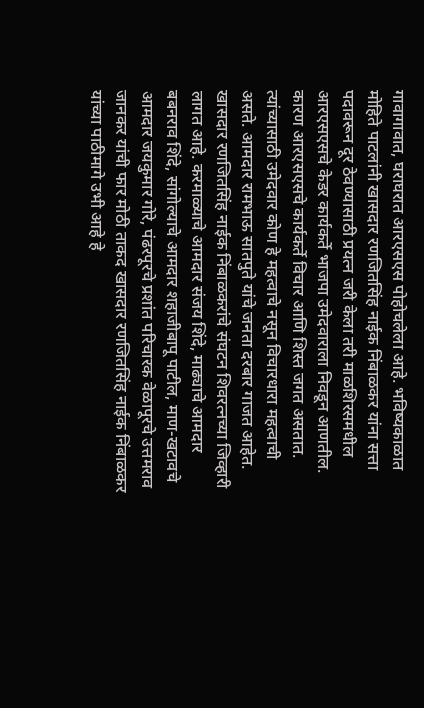गावागावात, घराघरात आरएसएस पोहोचलेला आहे. भविष्यकाळात मोहिते पाटलांनी खासदार रणजितसिंह नाईक निंबाळकर यांना सत्ता पदावरून दूर ठेवण्यासाठी प्रयत्न जरी केला तरी माळशिरसमधील आरएसएसचे केडर कार्यकर्ते भाजपा उमेदवाराला निवडून आणतील. कारण आरएसएसचे कार्यकर्ते विचार आणि शिस्त जगत असतात. त्यांच्यासाठी उमेदवार कोण हे महत्वाचे नसून विचारधारा महत्वाची असते. आमदार रामभाऊ सातपुते यांचे जनता दरबार गाजत आहेत. खासदार रणजितसिंह नाईक निंबाळकरांचे संघटन शिवरत्नच्या जिव्हारी लागत आहे. करमाळ्याचे आमदार संजय शिंदे, माढ्याचे आमदार बबनराव शिंदे, सांगोल्याचे आमदार शहाजीबापू पाटील, माण-खटावचे आमदार जयकुमार गोरे, पंढरपूरचे प्रशांत परिचारक वेळापूरचे उत्तमराव जानकर यांची फार मोठी ताकद खासदार रणजितसिंह नाईक निंबाळकर यांच्या पाठीमागे उभी आहे हे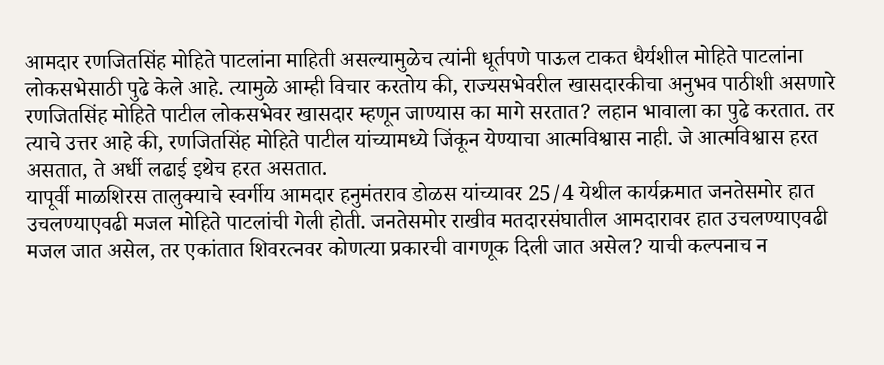आमदार रणजितसिंह मोहिते पाटलांना माहिती असल्यामुळेच त्यांनी धूर्तपणे पाऊल टाकत धैर्यशील मोहिते पाटलांना लोकसभेसाठी पुढे केले आहे. त्यामुळे आम्ही विचार करतोय की, राज्यसभेवरील खासदारकीचा अनुभव पाठीशी असणारे रणजितसिंह मोहिते पाटील लोकसभेवर खासदार म्हणून जाण्यास का मागे सरतात? लहान भावाला का पुढे करतात. तर त्याचे उत्तर आहे की, रणजितसिंह मोहिते पाटील यांच्यामध्ये जिंकून येण्याचा आत्मविश्वास नाही. जे आत्मविश्वास हरत असतात, ते अर्धी लढाई इथेच हरत असतात.
यापूर्वी माळशिरस तालुक्याचे स्वर्गीय आमदार हनुमंतराव डोळस यांच्यावर 25/4 येथील कार्यक्रमात जनतेसमोर हात उचलण्याएवढी मजल मोहिते पाटलांची गेली होती. जनतेसमोर राखीव मतदारसंघातील आमदारावर हात उचलण्याएवढी मजल जात असेल, तर एकांतात शिवरत्नवर कोणत्या प्रकारची वागणूक दिली जात असेल? याची कल्पनाच न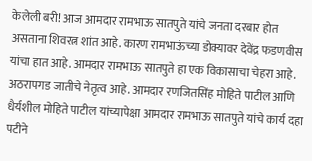केलेली बरी! आज आमदार रामभाऊ सातपुते यांचे जनता दरबार होत असताना शिवरत्न शांत आहे. कारण रामभाऊंच्या डोक्यावर देवेंद्र फडणवीस यांचा हात आहे. आमदार रामभाऊ सातपुते हा एक विकासाचा चेहरा आहे. अठरापगड जातीचे नेतृत्व आहे. आमदार रणजितसिंह मोहिते पाटील आणि धैर्यशील मोहिते पाटील यांच्यापेक्षा आमदार रामभाऊ सातपुते यांचे कार्य दहा पटीने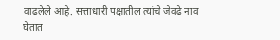वाढलेले आहे. सत्ताधारी पक्षातील त्यांचे जेवढे नाव घेतात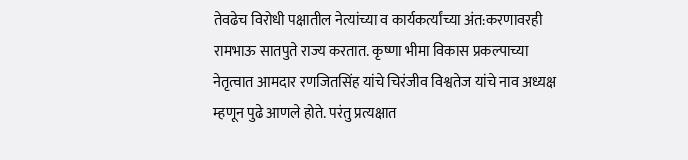तेवढेच विरोधी पक्षातील नेत्यांच्या व कार्यकर्त्यांच्या अंत:करणावरही रामभाऊ सातपुते राज्य करतात. कृष्णा भीमा विकास प्रकल्पाच्या नेतृत्वात आमदार रणजितसिंह यांचे चिरंजीव विश्वतेज यांचे नाव अध्यक्ष म्हणून पुढे आणले होते. परंतु प्रत्यक्षात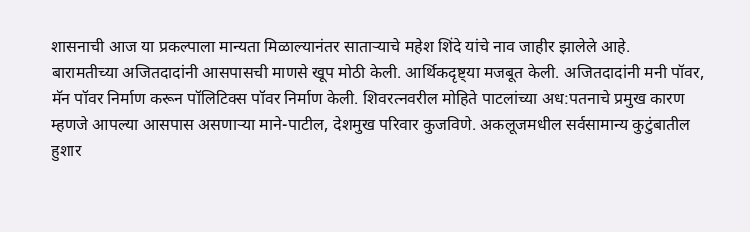शासनाची आज या प्रकल्पाला मान्यता मिळाल्यानंतर साताऱ्याचे महेश शिंदे यांचे नाव जाहीर झालेले आहे.
बारामतीच्या अजितदादांनी आसपासची माणसे खूप मोठी केली. आर्थिकदृष्ट्या मजबूत केली. अजितदादांनी मनी पॉवर, मॅन पॉवर निर्माण करून पॉलिटिक्स पॉवर निर्माण केली. शिवरत्नवरील मोहिते पाटलांच्या अध:पतनाचे प्रमुख कारण म्हणजे आपल्या आसपास असणाऱ्या माने-पाटील, देशमुख परिवार कुजविणे. अकलूजमधील सर्वसामान्य कुटुंबातील हुशार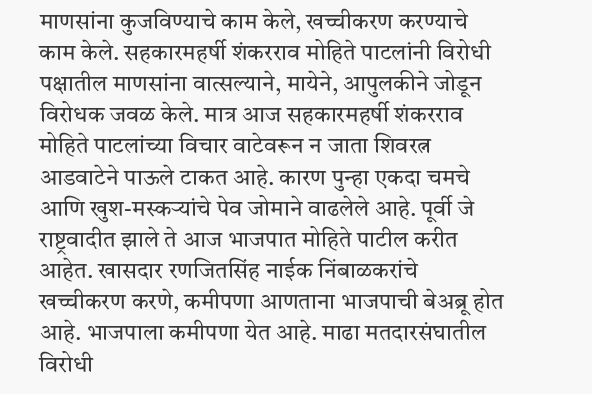माणसांना कुजविण्याचे काम केले, खच्चीकरण करण्याचे काम केले. सहकारमहर्षी शंकरराव मोहिते पाटलांनी विरोधी पक्षातील माणसांना वात्सल्याने, मायेने, आपुलकीने जोडून विरोधक जवळ केले. मात्र आज सहकारमहर्षी शंकरराव मोहिते पाटलांच्या विचार वाटेवरून न जाता शिवरत्न आडवाटेने पाऊले टाकत आहे. कारण पुन्हा एकदा चमचे आणि खुश-मस्कऱ्यांचे पेव जोमाने वाढलेले आहे. पूर्वी जे राष्ट्रवादीत झाले ते आज भाजपात मोहिते पाटील करीत आहेत. खासदार रणजितसिंह नाईक निंबाळकरांचे खच्चीकरण करणे, कमीपणा आणताना भाजपाची बेअब्रू होत आहे. भाजपाला कमीपणा येत आहे. माढा मतदारसंघातील विरोधी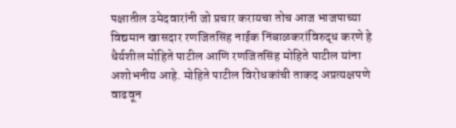पक्षातील उमेदवारांनी जो प्रचार करायचा तोच आज भाजपाच्या विद्यमान खासदार रणजितसिंह नाईक निंबाळकरांविरुद्ध करणे हे धैर्यशील मोहिते पाटील आणि रणजितसिंह मोहिते पाटील यांना अशोभनीय आहे. मोहिते पाटील विरोधकांची ताकद अप्रत्यक्षपणे वाढवून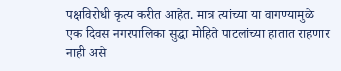पक्षविरोधी कृत्य करीत आहेत. मात्र त्यांच्या या वागण्यामुळे एक दिवस नगरपालिका सुद्धा मोहिते पाटलांच्या हातात राहणार नाही असे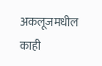अकलूजमधील काही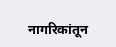नागरिकांतून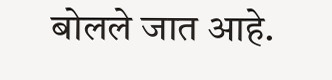बोलले जात आहे.